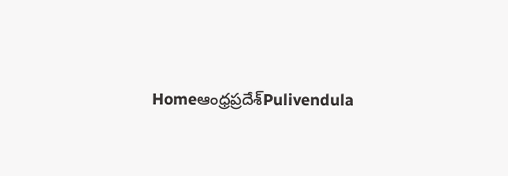Homeఆంధ్రప్రదేశ్‌Pulivendula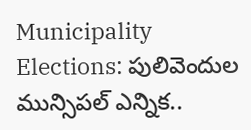Municipality Elections: పులివెందుల మున్సిపల్ ఎన్నిక..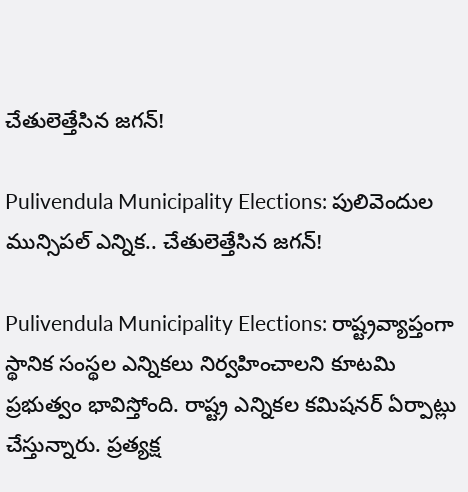చేతులెత్తేసిన జగన్!

Pulivendula Municipality Elections: పులివెందుల మున్సిపల్ ఎన్నిక.. చేతులెత్తేసిన జగన్!

Pulivendula Municipality Elections: రాష్ట్రవ్యాప్తంగా స్థానిక సంస్థల ఎన్నికలు నిర్వహించాలని కూటమి ప్రభుత్వం భావిస్తోంది. రాష్ట్ర ఎన్నికల కమిషనర్ ఏర్పాట్లు చేస్తున్నారు. ప్రత్యక్ష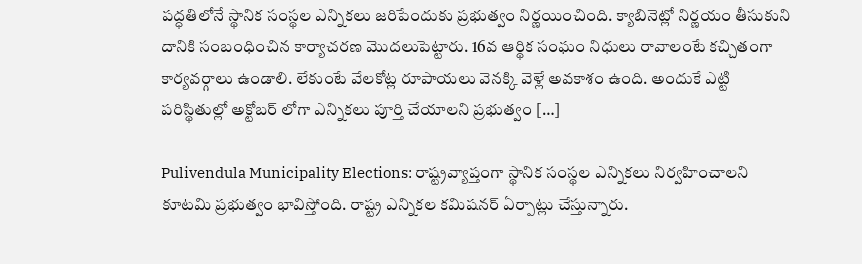పద్ధతిలోనే స్థానిక సంస్థల ఎన్నికలు జరిపేందుకు ప్రభుత్వం నిర్ణయించింది. క్యాబినెట్లో నిర్ణయం తీసుకుని దానికి సంబంధించిన కార్యాచరణ మొదలుపెట్టారు. 16వ ఆర్థిక సంఘం నిధులు రావాలంటే కచ్చితంగా కార్యవర్గాలు ఉండాలి. లేకుంటే వేలకోట్ల రూపాయలు వెనక్కి వెళ్లే అవకాశం ఉంది. అందుకే ఎట్టి పరిస్థితుల్లో అక్టోబర్ లోగా ఎన్నికలు పూర్తి చేయాలని ప్రభుత్వం […]

Pulivendula Municipality Elections: రాష్ట్రవ్యాప్తంగా స్థానిక సంస్థల ఎన్నికలు నిర్వహించాలని కూటమి ప్రభుత్వం భావిస్తోంది. రాష్ట్ర ఎన్నికల కమిషనర్ ఏర్పాట్లు చేస్తున్నారు.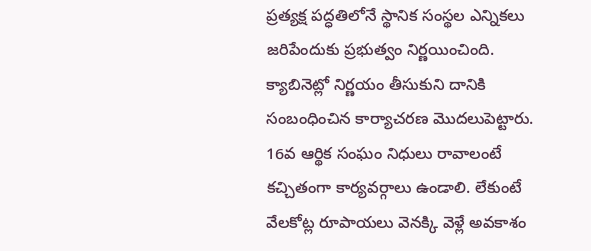ప్రత్యక్ష పద్ధతిలోనే స్థానిక సంస్థల ఎన్నికలు జరిపేందుకు ప్రభుత్వం నిర్ణయించింది. క్యాబినెట్లో నిర్ణయం తీసుకుని దానికి సంబంధించిన కార్యాచరణ మొదలుపెట్టారు. 16వ ఆర్థిక సంఘం నిధులు రావాలంటే కచ్చితంగా కార్యవర్గాలు ఉండాలి. లేకుంటే వేలకోట్ల రూపాయలు వెనక్కి వెళ్లే అవకాశం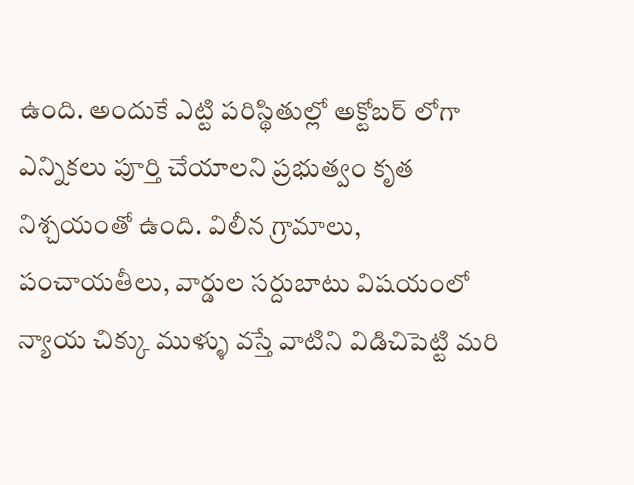ఉంది. అందుకే ఎట్టి పరిస్థితుల్లో అక్టోబర్ లోగా ఎన్నికలు పూర్తి చేయాలని ప్రభుత్వం కృత నిశ్చయంతో ఉంది. విలీన గ్రామాలు, పంచాయతీలు, వార్డుల సర్దుబాటు విషయంలో న్యాయ చిక్కు ముళ్ళు వస్తే వాటిని విడిచిపెట్టి మరి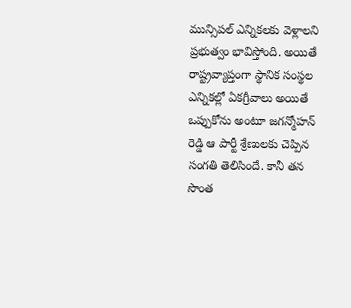మున్సిపల్ ఎన్నికలకు వెళ్లాలని ప్రభుత్వం భావిస్తోంది. అయితే రాష్ట్రవ్యాప్తంగా స్థానిక సంస్థల ఎన్నికల్లో ఏకగ్రీవాలు అయితే ఒప్పుకోను అంటూ జగన్మోహన్ రెడ్డి ఆ పార్టీ శ్రేణులకు చెప్పిన సంగతి తెలిసిందే. కానీ తన సొంత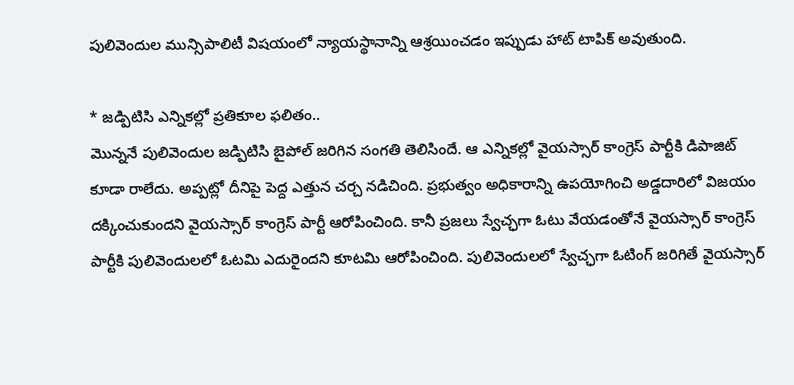పులివెందుల మున్సిపాలిటీ విషయంలో న్యాయస్థానాన్ని ఆశ్రయించడం ఇప్పుడు హాట్ టాపిక్ అవుతుంది.

* జడ్పిటిసి ఎన్నికల్లో ప్రతికూల ఫలితం..
మొన్ననే పులివెందుల జడ్పిటిసి బైపోల్ జరిగిన సంగతి తెలిసిందే. ఆ ఎన్నికల్లో వైయస్సార్ కాంగ్రెస్ పార్టీకి డిపాజిట్ కూడా రాలేదు. అప్పట్లో దీనిపై పెద్ద ఎత్తున చర్చ నడిచింది. ప్రభుత్వం అధికారాన్ని ఉపయోగించి అడ్డదారిలో విజయం దక్కించుకుందని వైయస్సార్ కాంగ్రెస్ పార్టీ ఆరోపించింది. కానీ ప్రజలు స్వేచ్ఛగా ఓటు వేయడంతోనే వైయస్సార్ కాంగ్రెస్ పార్టీకి పులివెందులలో ఓటమి ఎదురైందని కూటమి ఆరోపించింది. పులివెందులలో స్వేచ్ఛగా ఓటింగ్ జరిగితే వైయస్సార్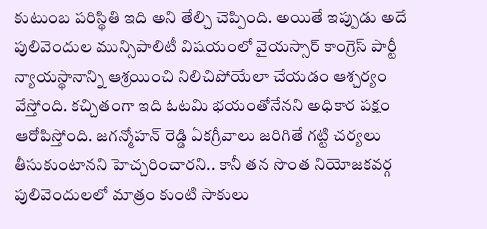కుటుంబ పరిస్థితి ఇది అని తేల్చి చెప్పింది. అయితే ఇప్పుడు అదే పులివెందుల మున్సిపాలిటీ విషయంలో వైయస్సార్ కాంగ్రెస్ పార్టీ న్యాయస్థానాన్ని ఆశ్రయించి నిలిచిపోయేలా చేయడం ఆశ్చర్యం వేస్తోంది. కచ్చితంగా ఇది ఓటమి భయంతోనేనని అధికార పక్షం ఆరోపిస్తోంది. జగన్మోహన్ రెడ్డి ఏకగ్రీవాలు జరిగితే గట్టి చర్యలు తీసుకుంటానని హెచ్చరించారని.. కానీ తన సొంత నియోజకవర్గ పులివెందులలో మాత్రం కుంటి సాకులు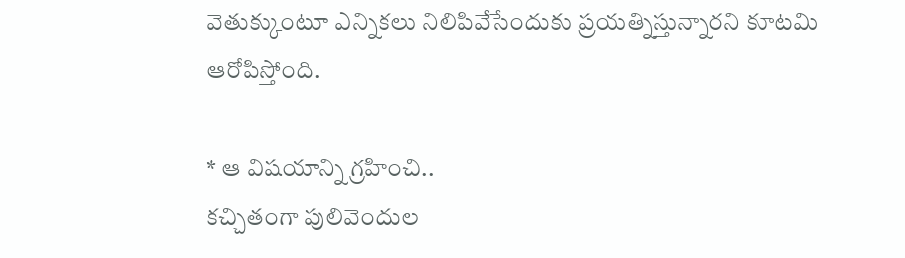వెతుక్కుంటూ ఎన్నికలు నిలిపివేసేందుకు ప్రయత్నిస్తున్నారని కూటమి ఆరోపిస్తోంది.

* ఆ విషయాన్ని గ్రహించి..
కచ్చితంగా పులివెందుల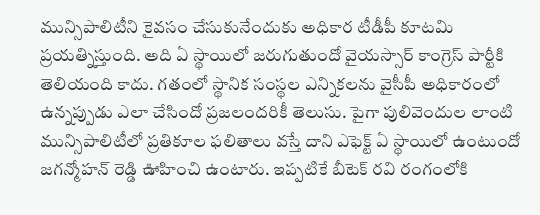మున్సిపాలిటీని కైవసం చేసుకునేందుకు అధికార టీడీపీ కూటమి ప్రయత్నిస్తుంది. అది ఏ స్థాయిలో జరుగుతుందో వైయస్సార్ కాంగ్రెస్ పార్టీకి తెలియంది కాదు. గతంలో స్థానిక సంస్థల ఎన్నికలను వైసీపీ అధికారంలో ఉన్నప్పుడు ఎలా చేసిందో ప్రజలందరికీ తెలుసు. పైగా పులివెందుల లాంటి మున్సిపాలిటీలో ప్రతికూల ఫలితాలు వస్తే దాని ఎఫెక్ట్ ఏ స్థాయిలో ఉంటుందో జగన్మోహన్ రెడ్డి ఊహించి ఉంటారు. ఇప్పటికే బీటెక్ రవి రంగంలోకి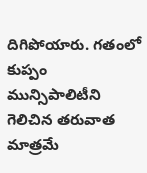దిగిపోయారు. గతంలో కుప్పం మున్సిపాలిటీని గెలిచిన తరువాత మాత్రమే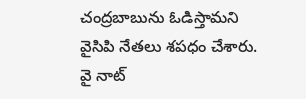చంద్రబాబును ఓడిస్తామని వైసిపి నేతలు శపధం చేశారు. వై నాట్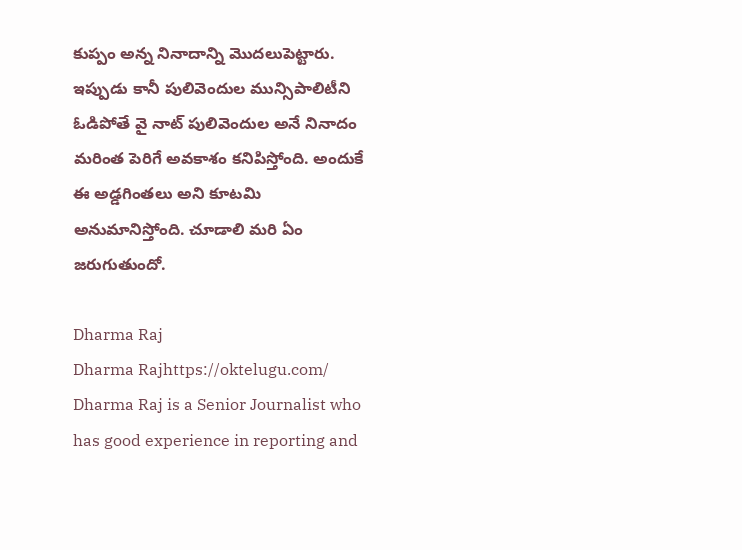కుప్పం అన్న నినాదాన్ని మొదలుపెట్టారు. ఇప్పుడు కానీ పులివెందుల మున్సిపాలిటీని ఓడిపోతే వై నాట్ పులివెందుల అనే నినాదం మరింత పెరిగే అవకాశం కనిపిస్తోంది. అందుకే ఈ అడ్డగింతలు అని కూటమి అనుమానిస్తోంది. చూడాలి మరి ఏం జరుగుతుందో.

Dharma Raj
Dharma Rajhttps://oktelugu.com/
Dharma Raj is a Senior Journalist who has good experience in reporting and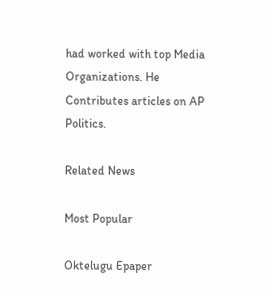had worked with top Media Organizations. He Contributes articles on AP Politics.

Related News

Most Popular

Oktelugu Epaper